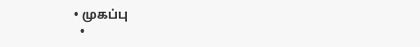• முகப்பு
  •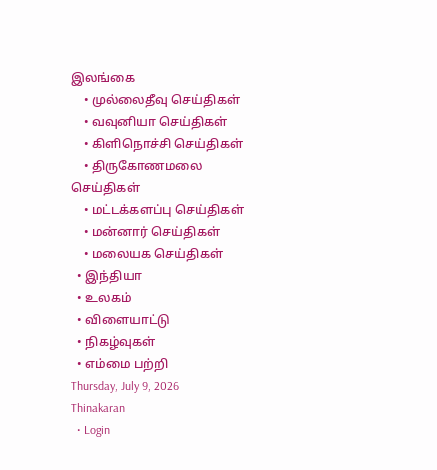இலங்கை
    • முல்லைதீவு செய்திகள்
    • வவுனியா செய்திகள்
    • கிளிநொச்சி செய்திகள்
    • திருகோணமலை செய்திகள்
    • மட்டக்களப்பு செய்திகள்
    • மன்னார் செய்திகள்
    • மலையக செய்திகள்
  • இந்தியா
  • உலகம்
  • விளையாட்டு
  • நிகழ்வுகள்
  • எம்மை பற்றி
Thursday, July 9, 2026
Thinakaran
  • Login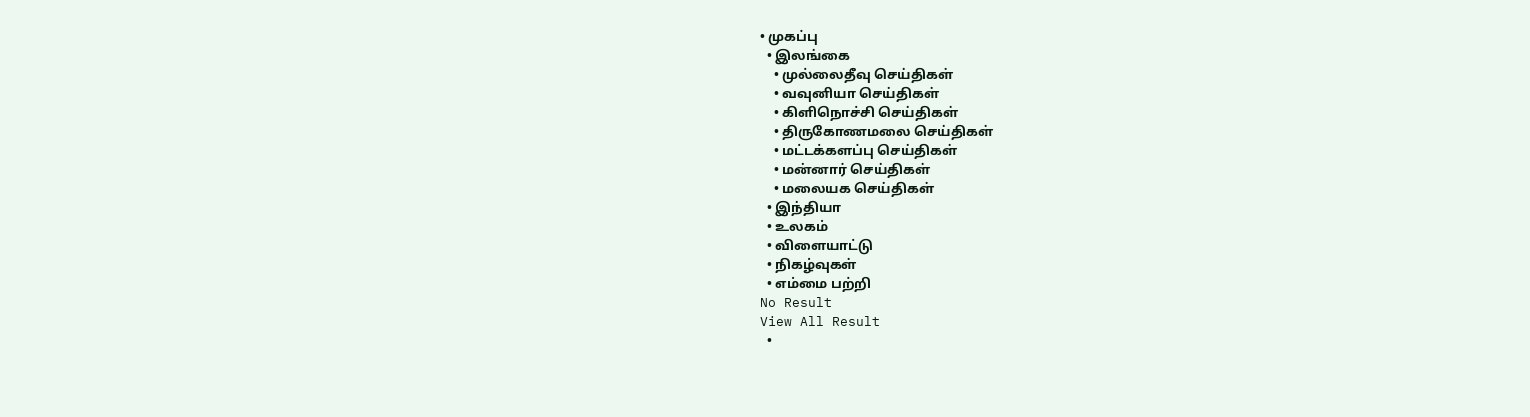• முகப்பு
  • இலங்கை
    • முல்லைதீவு செய்திகள்
    • வவுனியா செய்திகள்
    • கிளிநொச்சி செய்திகள்
    • திருகோணமலை செய்திகள்
    • மட்டக்களப்பு செய்திகள்
    • மன்னார் செய்திகள்
    • மலையக செய்திகள்
  • இந்தியா
  • உலகம்
  • விளையாட்டு
  • நிகழ்வுகள்
  • எம்மை பற்றி
No Result
View All Result
  •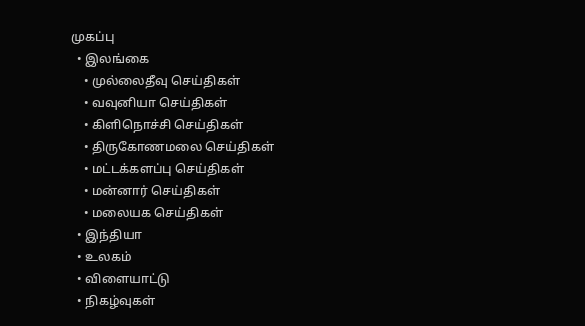முகப்பு
  • இலங்கை
    • முல்லைதீவு செய்திகள்
    • வவுனியா செய்திகள்
    • கிளிநொச்சி செய்திகள்
    • திருகோணமலை செய்திகள்
    • மட்டக்களப்பு செய்திகள்
    • மன்னார் செய்திகள்
    • மலையக செய்திகள்
  • இந்தியா
  • உலகம்
  • விளையாட்டு
  • நிகழ்வுகள்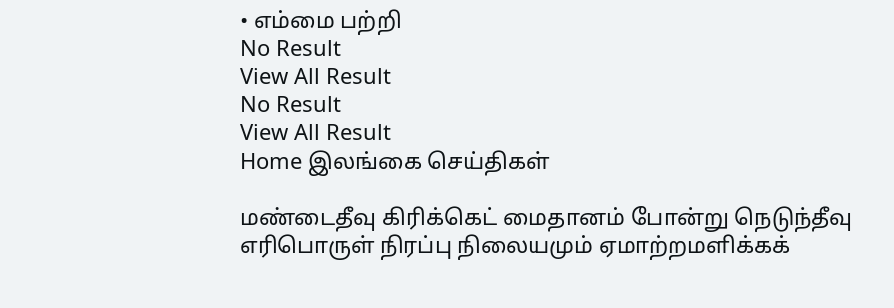• எம்மை பற்றி
No Result
View All Result
No Result
View All Result
Home இலங்கை செய்திகள்

மண்டைதீவு கிரிக்கெட் மைதானம் போன்று நெடுந்தீவு எரிபொருள் நிரப்பு நிலையமும் ஏமாற்றமளிக்கக்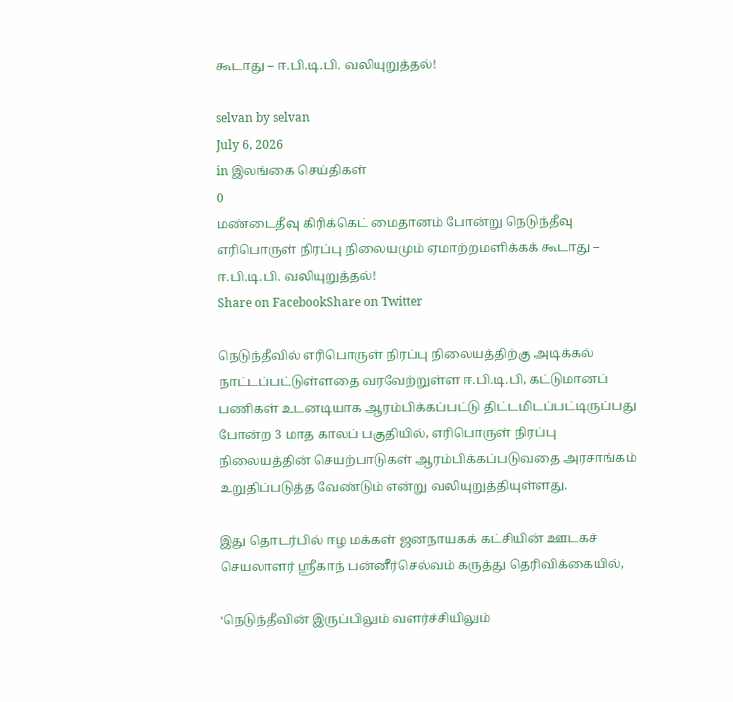கூடாது – ஈ.பி.டி.பி. வலியுறுத்தல்!

selvan by selvan
July 6, 2026
in இலங்கை செய்திகள்
0
மண்டைதீவு கிரிக்கெட் மைதானம் போன்று நெடுந்தீவு எரிபொருள் நிரப்பு நிலையமும் ஏமாற்றமளிக்கக் கூடாது – ஈ.பி.டி.பி. வலியுறுத்தல்!
Share on FacebookShare on Twitter

நெடுந்தீவில் எரிபொருள் நிரப்பு நிலையத்திற்கு அடிக்கல் நாட்டப்பட்டுள்ளதை வரவேற்றுள்ள ஈ.பி.டி.பி, கட்டுமானப் பணிகள் உடனடியாக ஆரம்பிக்கப்பட்டு திட்டமிடப்பட்டிருப்பது போன்ற 3 மாத காலப் பகுதியில், எரிபொருள் நிரப்பு நிலையத்தின் செயற்பாடுகள் ஆரம்பிக்கப்படுவதை அரசாங்கம் உறுதிப்படுத்த வேண்டும் என்று வலியுறுத்தியுள்ளது.

இது தொடர்பில் ஈழ மக்கள் ஜனநாயகக் கட்சியின் ஊடகச் செயலாளர் ஸ்ரீகாந் பன்னீர்செல்வம் கருத்து தெரிவிக்கையில்,

‘நெடுந்தீவின் இருப்பிலும் வளர்ச்சியிலும்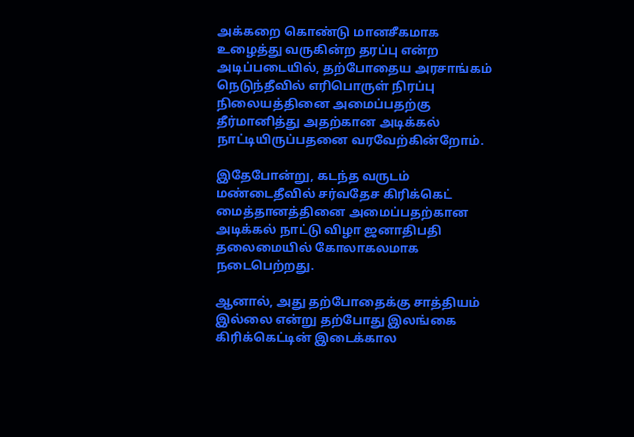அக்கறை கொண்டு மானசீகமாக உழைத்து வருகின்ற தரப்பு என்ற அடிப்படையில், தற்போதைய அரசாங்கம் நெடுந்தீவில் எரிபொருள் நிரப்பு நிலையத்தினை அமைப்பதற்கு தீர்மானித்து அதற்கான அடிக்கல் நாட்டியிருப்பதனை வரவேற்கின்றோம்.

இதேபோன்று, கடந்த வருடம் மண்டைதீவில் சர்வதேச கிரிக்கெட் மைத்தானத்தினை அமைப்பதற்கான அடிக்கல் நாட்டு விழா ஜனாதிபதி தலைமையில் கோலாகலமாக நடைபெற்றது.

ஆனால், அது தற்போதைக்கு சாத்தியம் இல்லை என்று தற்போது இலங்கை கிரிக்கெட்டின் இடைக்கால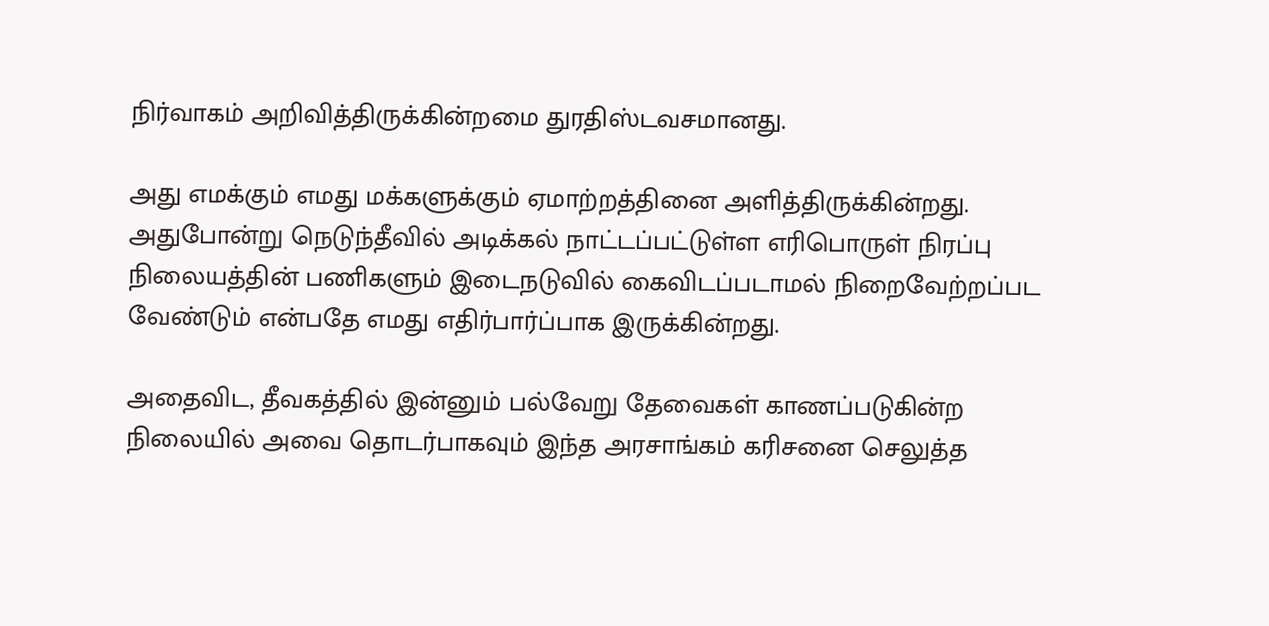நிர்வாகம் அறிவித்திருக்கின்றமை துரதிஸ்டவசமானது.

அது எமக்கும் எமது மக்களுக்கும் ஏமாற்றத்தினை அளித்திருக்கின்றது.
அதுபோன்று நெடுந்தீவில் அடிக்கல் நாட்டப்பட்டுள்ள எரிபொருள் நிரப்பு நிலையத்தின் பணிகளும் இடைநடுவில் கைவிடப்படாமல் நிறைவேற்றப்பட வேண்டும் என்பதே எமது எதிர்பார்ப்பாக இருக்கின்றது.

அதைவிட, தீவகத்தில் இன்னும் பல்வேறு தேவைகள் காணப்படுகின்ற நிலையில் அவை தொடர்பாகவும் இந்த அரசாங்கம் கரிசனை செலுத்த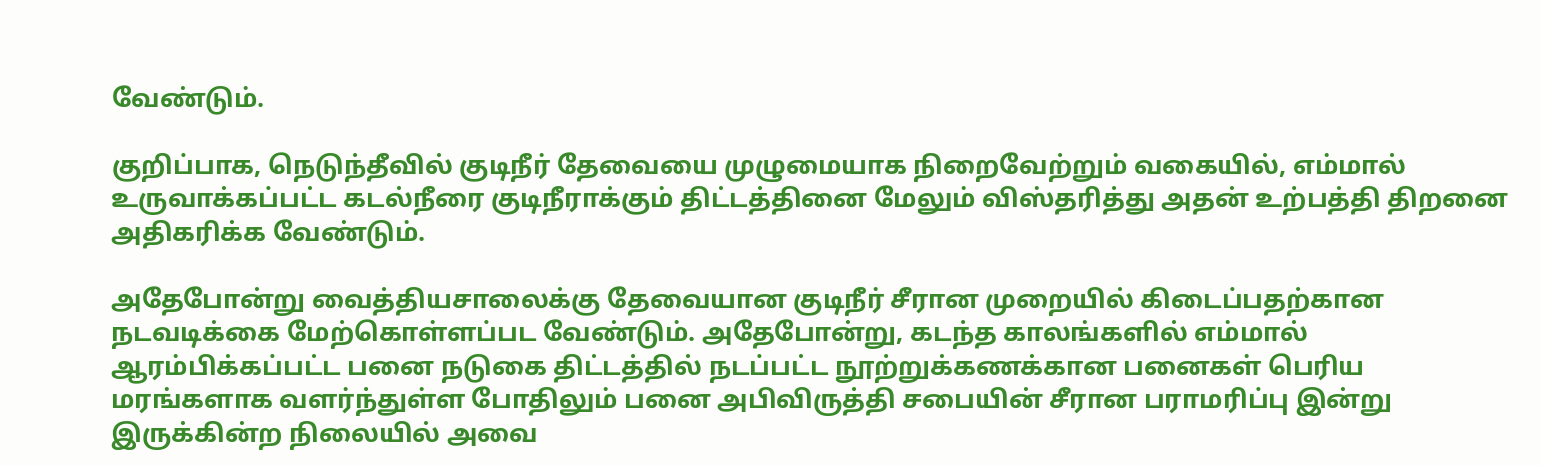வேண்டும்.

குறிப்பாக, நெடுந்தீவில் குடிநீர் தேவையை முழுமையாக நிறைவேற்றும் வகையில், எம்மால் உருவாக்கப்பட்ட கடல்நீரை குடிநீராக்கும் திட்டத்தினை மேலும் விஸ்தரித்து அதன் உற்பத்தி திறனை அதிகரிக்க வேண்டும்.

அதேபோன்று வைத்தியசாலைக்கு தேவையான குடிநீர் சீரான முறையில் கிடைப்பதற்கான நடவடிக்கை மேற்கொள்ளப்பட வேண்டும். அதேபோன்று, கடந்த காலங்களில் எம்மால் ஆரம்பிக்கப்பட்ட பனை நடுகை திட்டத்தில் நடப்பட்ட நூற்றுக்கணக்கான பனைகள் பெரிய மரங்களாக வளர்ந்துள்ள போதிலும் பனை அபிவிருத்தி சபையின் சீரான பராமரிப்பு இன்று இருக்கின்ற நிலையில் அவை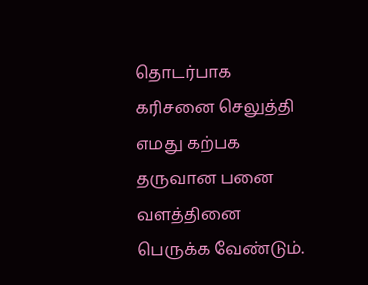தொடர்பாக கரிசனை செலுத்தி எமது கற்பக தருவான பனை வளத்தினை பெருக்க வேண்டும்.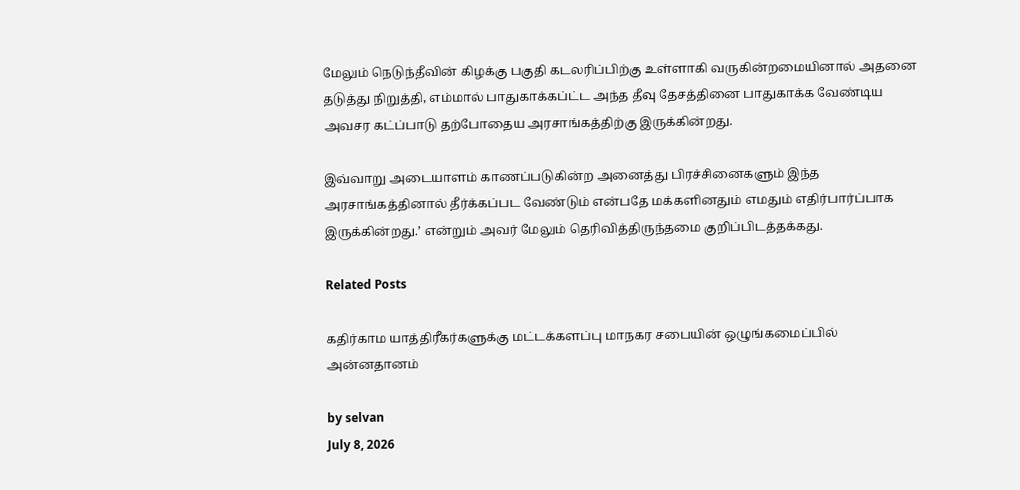மேலும் நெடுந்தீவின் கிழக்கு பகுதி கடலரிப்பிற்கு உள்ளாகி வருகின்றமையினால் அதனை தடுத்து நிறுத்தி, எம்மால் பாதுகாக்கப்ட்ட அந்த தீவு தேசத்தினை பாதுகாக்க வேண்டிய அவசர கட்ப்பாடு தற்போதைய அரசாங்கத்திற்கு இருக்கின்றது.

இவ்வாறு அடையாளம் காணப்படுகின்ற அனைத்து பிரச்சினைகளும் இந்த அரசாங்கத்தினால் தீர்க்கப்பட வேண்டும் என்பதே மக்களினதும் எமதும் எதிர்பார்ப்பாக இருக்கின்றது.’ என்றும் அவர் மேலும் தெரிவித்திருந்தமை குறிப்பிடத்தக்கது.

Related Posts

கதிர்காம யாத்திரீகர்களுக்கு மட்டக்களப்பு மாநகர சபையின் ஒழுங்கமைப்பில் அன்னதானம்

by selvan
July 8, 2026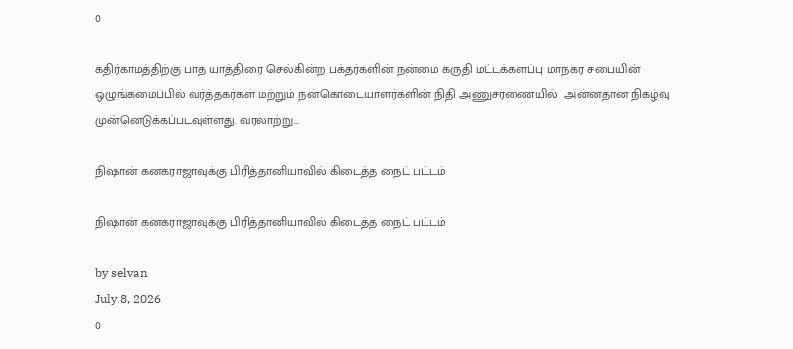0

கதிர்காமத்திற்கு பாத யாத்திரை செல்கின்ற பக்தர்களின் நன்மை கருதி மட்டக்களப்பு மாநகர சபையின் ஒழுங்கமைப்பில் வர்த்தகர்கள் மற்றும் நன்கொடையாளர்களின் நிதி அணுசரணையில்  அன்னதான நிகழ்வு முன்னெடுக்கப்படவுள்ளது. வரலாற்று...

நிஷான் கனகராஜாவுக்கு பிரித்தானியாவில் கிடைத்த நைட் பட்டம்

நிஷான் கனகராஜாவுக்கு பிரித்தானியாவில் கிடைத்த நைட் பட்டம்

by selvan
July 8, 2026
0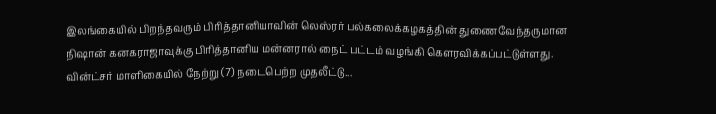இலங்கையில் பிறந்தவரும் பிரித்தானியாவின் லெஸ்ரர் பல்கலைக்கழகத்தின் துணைவேந்தருமான நிஷான் கனகராஜாவுக்கு பிரித்தானிய மன்னரால் நைட் பட்டம் வழங்கி கௌரவிக்கப்பட்டுள்ளது. வின்ட்சர் மாளிகையில் நேற்று (7) நடைபெற்ற முதலீட்டு...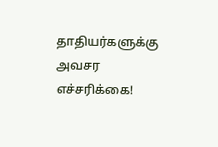தாதியர்களுக்கு அவசர எச்சரிக்கை!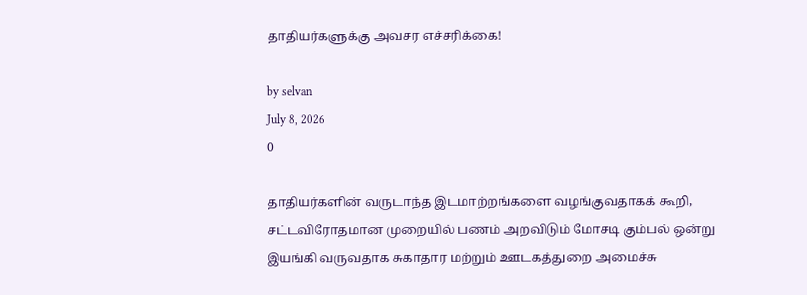தாதியர்களுக்கு அவசர எச்சரிக்கை!

by selvan
July 8, 2026
0

தாதியர்களின் வருடாந்த இடமாற்றங்களை வழங்குவதாகக் கூறி, சட்டவிரோதமான முறையில் பணம் அறவிடும் மோசடி கும்பல் ஒன்று இயங்கி வருவதாக சுகாதார மற்றும் ஊடகத்துறை அமைச்சு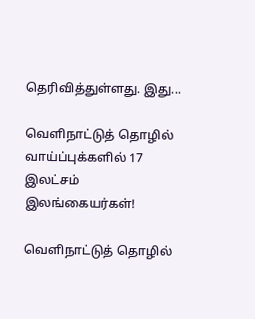தெரிவித்துள்ளது. இது...

வௌிநாட்டுத் தொழில் வாய்ப்புக்களில் 17 இலட்சம் இலங்கையர்கள்!

வௌிநாட்டுத் தொழில்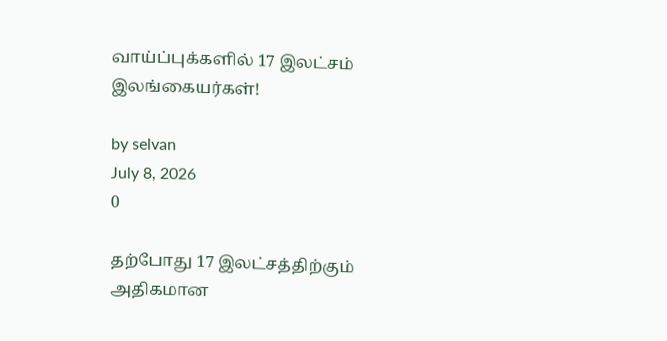வாய்ப்புக்களில் 17 இலட்சம் இலங்கையர்கள்!

by selvan
July 8, 2026
0

தற்போது 17 இலட்சத்திற்கும் அதிகமான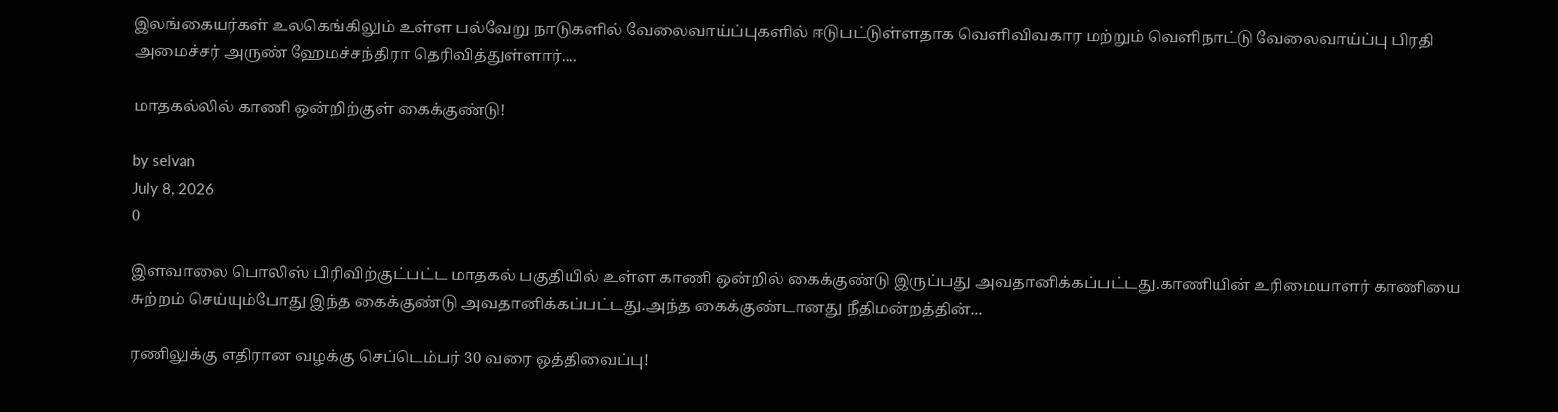இலங்கையர்கள் உலகெங்கிலும் உள்ள பல்வேறு நாடுகளில் வேலைவாய்ப்புகளில் ஈடுபட்டுள்ளதாக வெளிவிவகார மற்றும் வெளிநாட்டு வேலைவாய்ப்பு பிரதி அமைச்சர் அருண் ஹேமச்சந்திரா தெரிவித்துள்ளார்....

மாதகல்லில் காணி ஒன்றிற்குள் கைக்குண்டு!

by selvan
July 8, 2026
0

இளவாலை பொலிஸ் பிரிவிற்குட்பட்ட மாதகல் பகுதியில் உள்ள காணி ஒன்றில் கைக்குண்டு இருப்பது அவதானிக்கப்பட்டது.காணியின் உரிமையாளர் காணியை சுற்றம் செய்யும்போது இந்த கைக்குண்டு அவதானிக்கப்பட்டது.அந்த கைக்குண்டானது நீதிமன்றத்தின்...

ரணிலுக்கு எதிரான வழக்கு செப்டெம்பர் 30 வரை ஒத்திவைப்பு!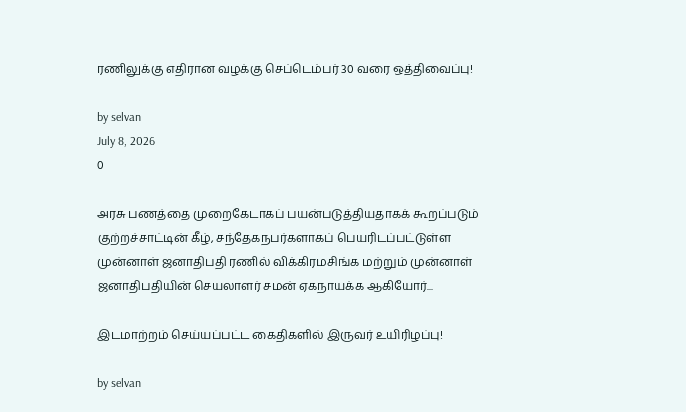ரணிலுக்கு எதிரான வழக்கு செப்டெம்பர் 30 வரை ஒத்திவைப்பு!

by selvan
July 8, 2026
0

அரசு பணத்தை முறைகேடாகப் பயன்படுத்தியதாகக் கூறப்படும் குற்றச்சாட்டின் கீழ், சந்தேகநபர்களாகப் பெயரிடப்பட்டுள்ள முன்னாள் ஜனாதிபதி ரணில் விக்கிரமசிங்க மற்றும் முன்னாள் ஜனாதிபதியின் செயலாளர் சமன் ஏகநாயக்க ஆகியோர்...

இடமாற்றம் செய்யப்பட்ட கைதிகளில் இருவர் உயிரிழப்பு!

by selvan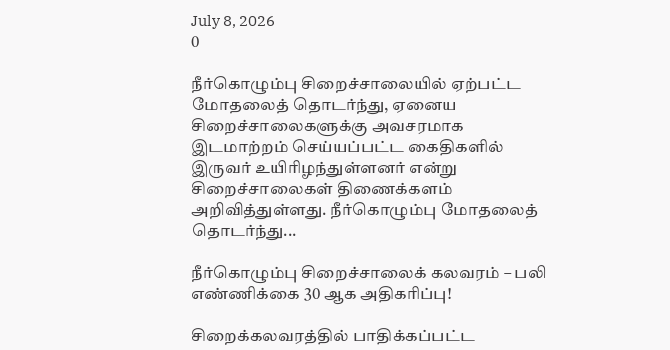July 8, 2026
0

நீர்கொழும்பு சிறைச்சாலையில் ஏற்பட்ட மோதலைத் தொடர்ந்து, ஏனைய சிறைச்சாலைகளுக்கு அவசரமாக இடமாற்றம் செய்யப்பட்ட கைதிகளில் இருவர் உயிரிழந்துள்ளனர் என்று சிறைச்சாலைகள் திணைக்களம் அறிவித்துள்ளது. நீர்கொழும்பு மோதலைத் தொடர்ந்து...

நீர்கொழும்பு சிறைச்சாலைக் கலவரம் – பலி எண்ணிக்கை 30 ஆக அதிகரிப்பு!

சிறைக்கலவரத்தில் பாதிக்கப்பட்ட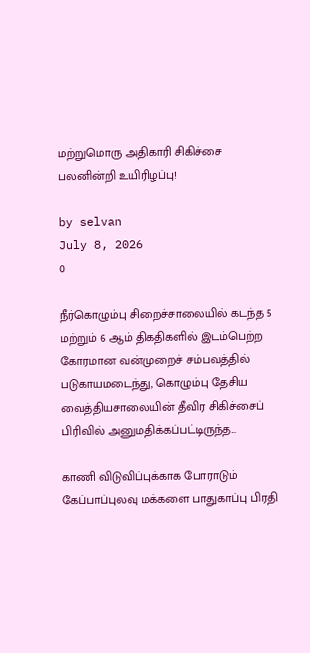மற்றுமொரு அதிகாரி சிகிச்சை பலனின்றி உயிரிழப்பு!

by selvan
July 8, 2026
0

நீர்கொழும்பு சிறைச்சாலையில் கடந்த 5 மற்றும் 6 ஆம் திகதிகளில் இடம்பெற்ற கோரமான வன்முறைச் சம்பவத்தில் படுகாயமடைந்து, கொழும்பு தேசிய வைத்தியசாலையின் தீவிர சிகிச்சைப் பிரிவில் அனுமதிக்கப்பட்டிருந்த...

காணி விடுவிப்புக்காக போராடும் கேப்பாப்புலவு மக்களை பாதுகாப்பு பிரதி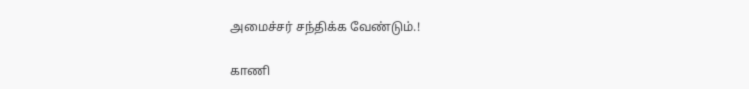அமைச்சர் சந்திக்க வேண்டும்.!

காணி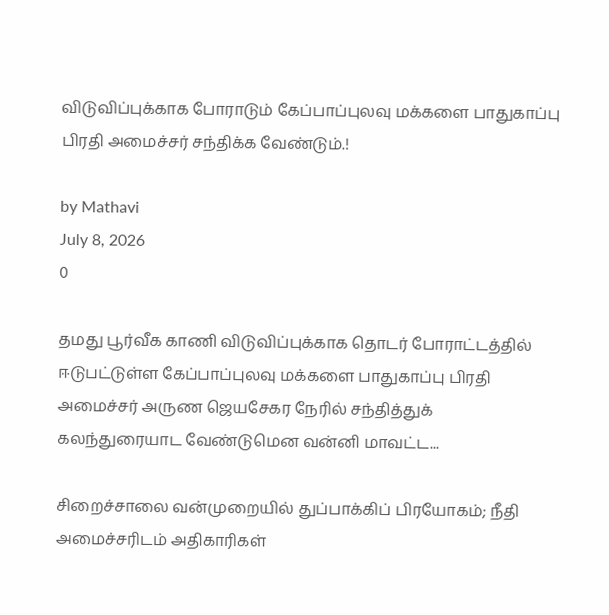விடுவிப்புக்காக போராடும் கேப்பாப்புலவு மக்களை பாதுகாப்பு பிரதி அமைச்சர் சந்திக்க வேண்டும்.!

by Mathavi
July 8, 2026
0

தமது பூர்வீக காணி விடுவிப்புக்காக தொடர் போராட்டத்தில் ஈடுபட்டுள்ள கேப்பாப்புலவு மக்களை பாதுகாப்பு பிரதி அமைச்சர் அருண ஜெயசேகர நேரில் சந்தித்துக் கலந்துரையாட வேண்டுமென வன்னி மாவட்ட...

சிறைச்சாலை வன்முறையில் துப்பாக்கிப் பிரயோகம்; நீதி அமைச்சரிடம் அதிகாரிகள்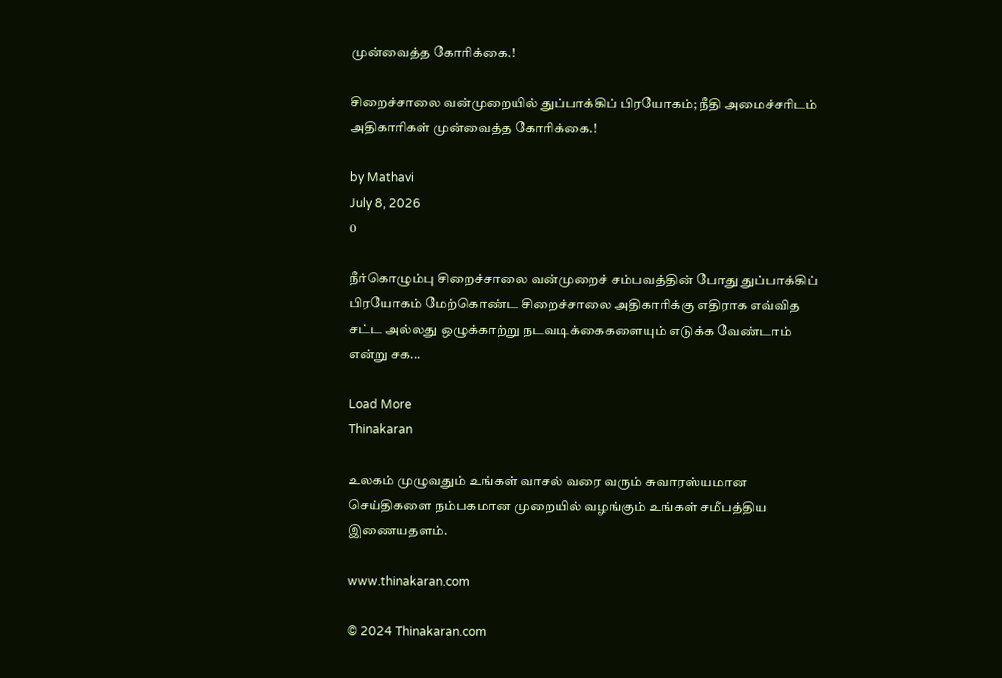முன்வைத்த கோரிக்கை.!

சிறைச்சாலை வன்முறையில் துப்பாக்கிப் பிரயோகம்; நீதி அமைச்சரிடம் அதிகாரிகள் முன்வைத்த கோரிக்கை.!

by Mathavi
July 8, 2026
0

நீர்கொழும்பு சிறைச்சாலை வன்முறைச் சம்பவத்தின் போது துப்பாக்கிப் பிரயோகம் மேற்கொண்ட சிறைச்சாலை அதிகாரிக்கு எதிராக எவ்வித சட்ட அல்லது ஒழுக்காற்று நடவடிக்கைகளையும் எடுக்க வேண்டாம் என்று சக...

Load More
Thinakaran

உலகம் முழுவதும் உங்கள் வாசல் வரை வரும் சுவாரஸ்யமான செய்திகளை நம்பகமான முறையில் வழங்கும் உங்கள் சமீபத்திய இணையதளம்.

www.thinakaran.com

© 2024 Thinakaran.com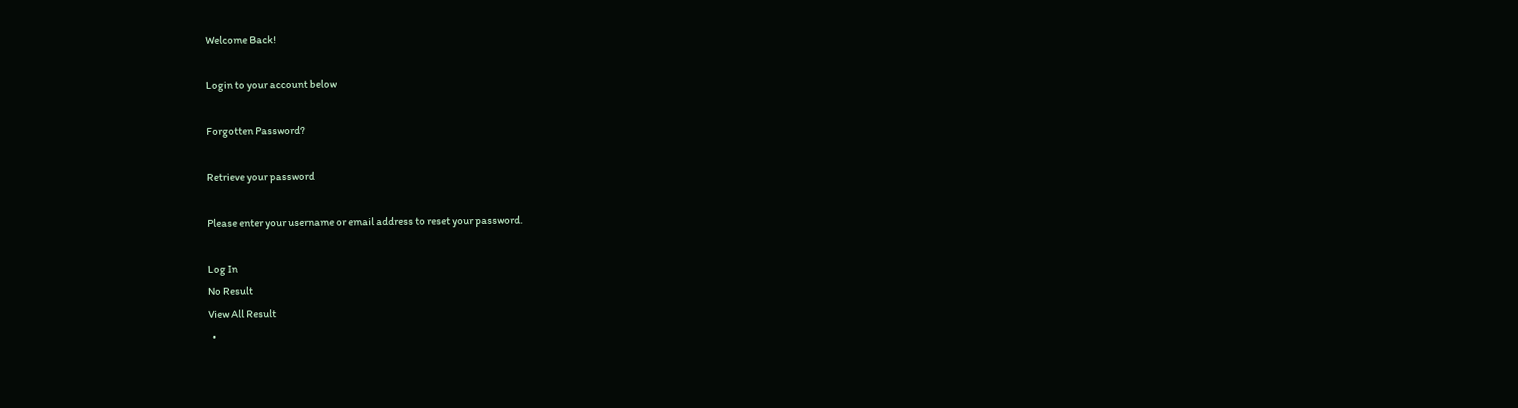Welcome Back!

Login to your account below

Forgotten Password?

Retrieve your password

Please enter your username or email address to reset your password.

Log In
No Result
View All Result
  •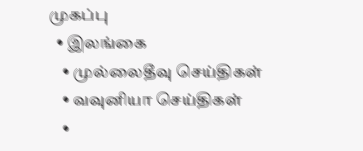முகப்பு
  • இலங்கை
    • முல்லைதீவு செய்திகள்
    • வவுனியா செய்திகள்
    •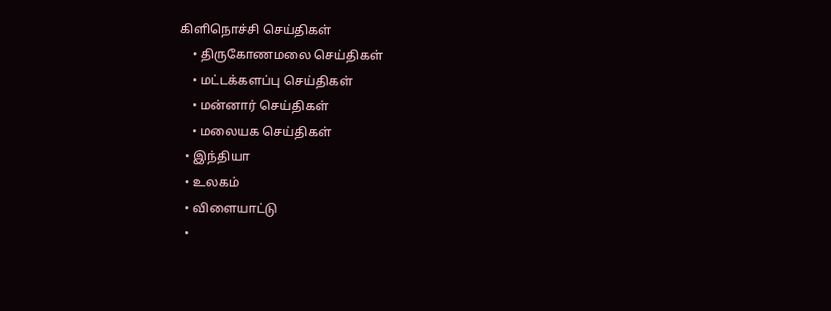கிளிநொச்சி செய்திகள்
    • திருகோணமலை செய்திகள்
    • மட்டக்களப்பு செய்திகள்
    • மன்னார் செய்திகள்
    • மலையக செய்திகள்
  • இந்தியா
  • உலகம்
  • விளையாட்டு
  •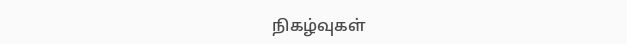நிகழ்வுகள்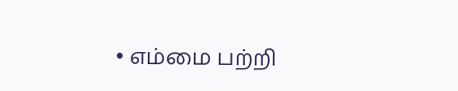• எம்மை பற்றி